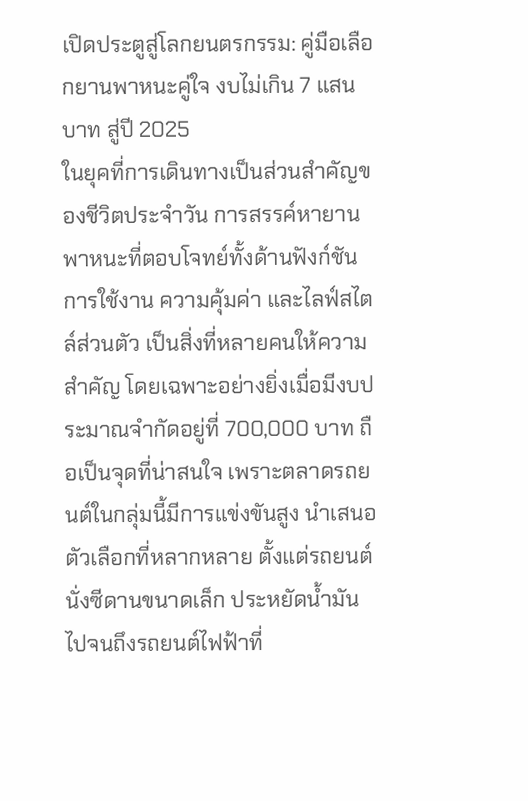เปิดประตูสู่โลกยนตรกรรม: คู่มือเลือกยานพาหนะคู่ใจ งบไม่เกิน 7 แสนบาท สู่ปี 2025
ในยุคที่การเดินทางเป็นส่วนสำคัญของชีวิตประจำวัน การสรรค์หายานพาหนะที่ตอบโจทย์ทั้งด้านฟังก์ชันการใช้งาน ความคุ้มค่า และไลฟ์สไตล์ส่วนตัว เป็นสิ่งที่หลายคนให้ความสำคัญ โดยเฉพาะอย่างยิ่งเมื่อมีงบประมาณจำกัดอยู่ที่ 700,000 บาท ถือเป็นจุดที่น่าสนใจ เพราะตลาดรถยนต์ในกลุ่มนี้มีการแข่งขันสูง นำเสนอตัวเลือกที่หลากหลาย ตั้งแต่รถยนต์นั่งซีดานขนาดเล็ก ประหยัดน้ำมัน ไปจนถึงรถยนต์ไฟฟ้าที่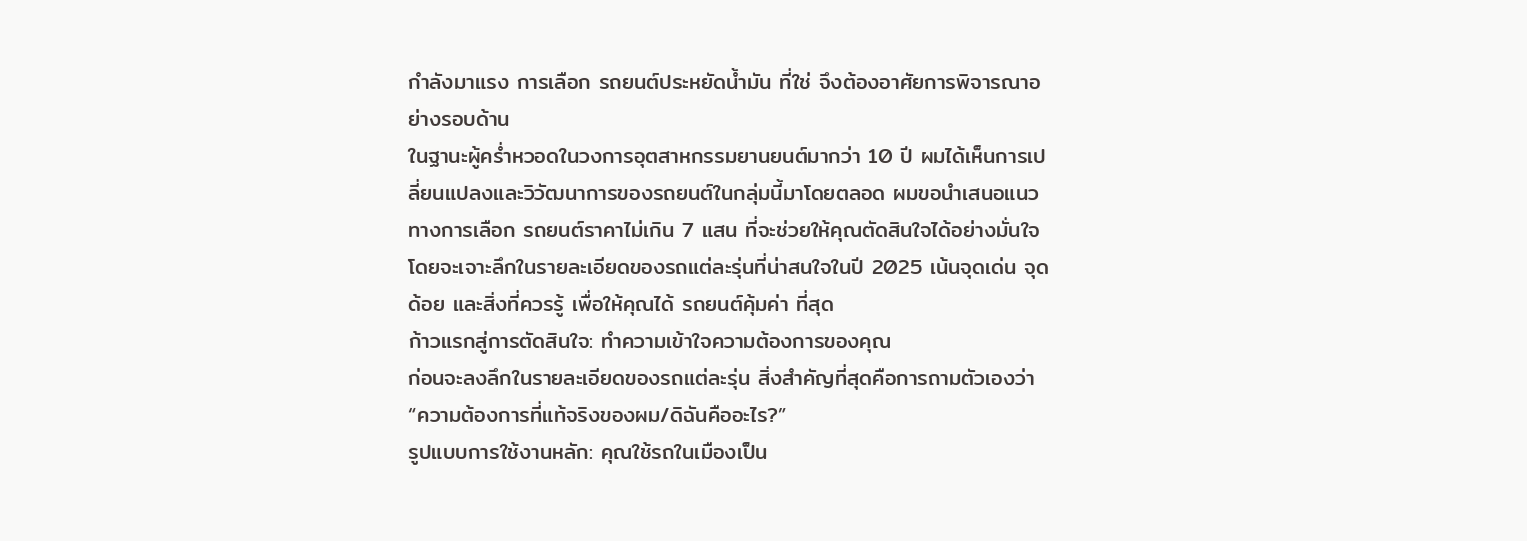กำลังมาแรง การเลือก รถยนต์ประหยัดน้ำมัน ที่ใช่ จึงต้องอาศัยการพิจารณาอย่างรอบด้าน
ในฐานะผู้คร่ำหวอดในวงการอุตสาหกรรมยานยนต์มากว่า 10 ปี ผมได้เห็นการเปลี่ยนแปลงและวิวัฒนาการของรถยนต์ในกลุ่มนี้มาโดยตลอด ผมขอนำเสนอแนวทางการเลือก รถยนต์ราคาไม่เกิน 7 แสน ที่จะช่วยให้คุณตัดสินใจได้อย่างมั่นใจ โดยจะเจาะลึกในรายละเอียดของรถแต่ละรุ่นที่น่าสนใจในปี 2025 เน้นจุดเด่น จุดด้อย และสิ่งที่ควรรู้ เพื่อให้คุณได้ รถยนต์คุ้มค่า ที่สุด
ก้าวแรกสู่การตัดสินใจ: ทำความเข้าใจความต้องการของคุณ
ก่อนจะลงลึกในรายละเอียดของรถแต่ละรุ่น สิ่งสำคัญที่สุดคือการถามตัวเองว่า “ความต้องการที่แท้จริงของผม/ดิฉันคืออะไร?”
รูปแบบการใช้งานหลัก: คุณใช้รถในเมืองเป็น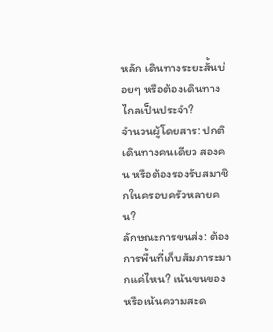หลัก เดินทางระยะสั้นบ่อยๆ หรือต้องเดินทางไกลเป็นประจำ?
จำนวนผู้โดยสาร: ปกติเดินทางคนเดียว สองคน หรือต้องรองรับสมาชิกในครอบครัวหลายคน?
ลักษณะการขนส่ง: ต้องการพื้นที่เก็บสัมภาระมากแค่ไหน? เน้นขนของ หรือเน้นความสะด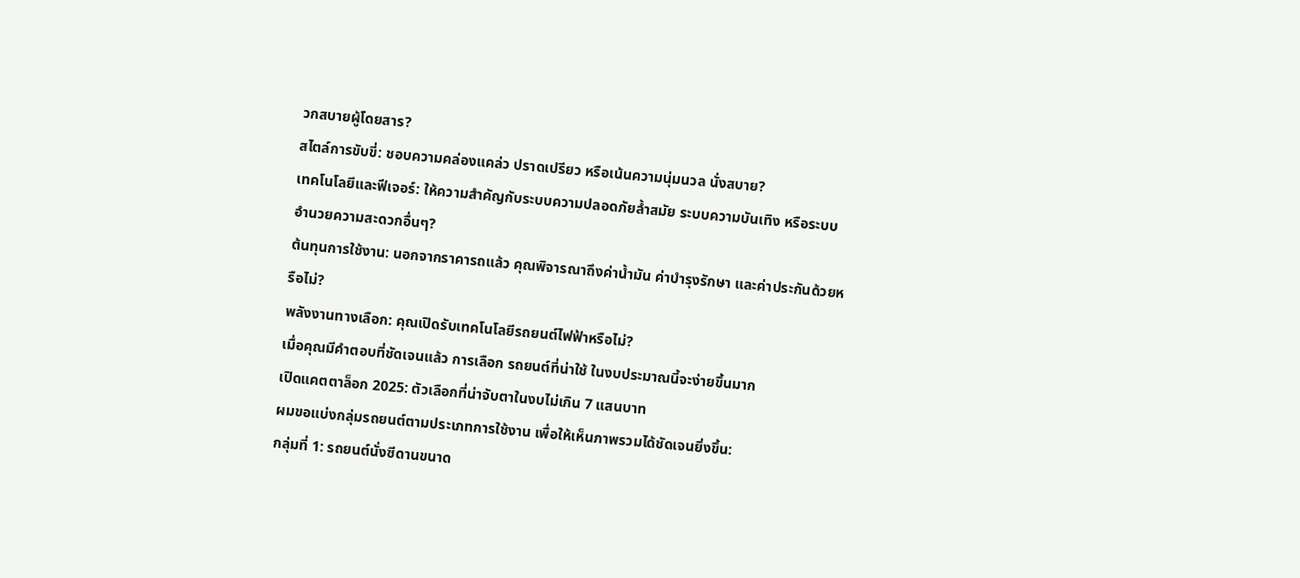วกสบายผู้โดยสาร?
สไตล์การขับขี่: ชอบความคล่องแคล่ว ปราดเปรียว หรือเน้นความนุ่มนวล นั่งสบาย?
เทคโนโลยีและฟีเจอร์: ให้ความสำคัญกับระบบความปลอดภัยล้ำสมัย ระบบความบันเทิง หรือระบบอำนวยความสะดวกอื่นๆ?
ต้นทุนการใช้งาน: นอกจากราคารถแล้ว คุณพิจารณาถึงค่าน้ำมัน ค่าบำรุงรักษา และค่าประกันด้วยหรือไม่?
พลังงานทางเลือก: คุณเปิดรับเทคโนโลยีรถยนต์ไฟฟ้าหรือไม่?
เมื่อคุณมีคำตอบที่ชัดเจนแล้ว การเลือก รถยนต์ที่น่าใช้ ในงบประมาณนี้จะง่ายขึ้นมาก
เปิดแคตตาล็อก 2025: ตัวเลือกที่น่าจับตาในงบไม่เกิน 7 แสนบาท
ผมขอแบ่งกลุ่มรถยนต์ตามประเภทการใช้งาน เพื่อให้เห็นภาพรวมได้ชัดเจนยิ่งขึ้น:
กลุ่มที่ 1: รถยนต์นั่งซีดานขนาด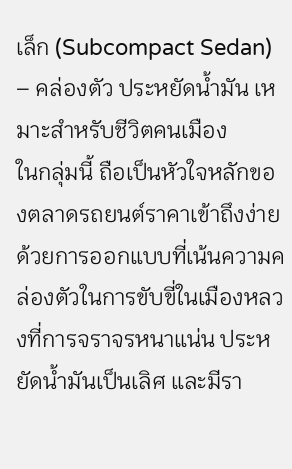เล็ก (Subcompact Sedan) – คล่องตัว ประหยัดน้ำมัน เหมาะสำหรับชีวิตคนเมือง
ในกลุ่มนี้ ถือเป็นหัวใจหลักของตลาดรถยนต์ราคาเข้าถึงง่าย ด้วยการออกแบบที่เน้นความคล่องตัวในการขับขี่ในเมืองหลวงที่การจราจรหนาแน่น ประหยัดน้ำมันเป็นเลิศ และมีรา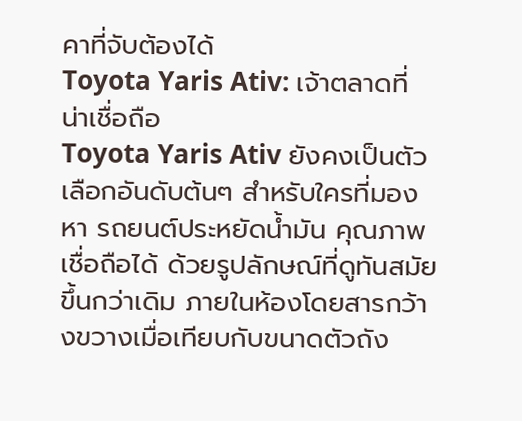คาที่จับต้องได้
Toyota Yaris Ativ: เจ้าตลาดที่น่าเชื่อถือ
Toyota Yaris Ativ ยังคงเป็นตัวเลือกอันดับต้นๆ สำหรับใครที่มองหา รถยนต์ประหยัดน้ำมัน คุณภาพเชื่อถือได้ ด้วยรูปลักษณ์ที่ดูทันสมัยขึ้นกว่าเดิม ภายในห้องโดยสารกว้างขวางเมื่อเทียบกับขนาดตัวถัง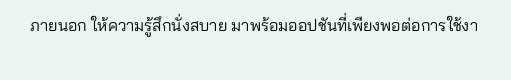ภายนอก ให้ความรู้สึกนั่งสบาย มาพร้อมออปชันที่เพียงพอต่อการใช้งา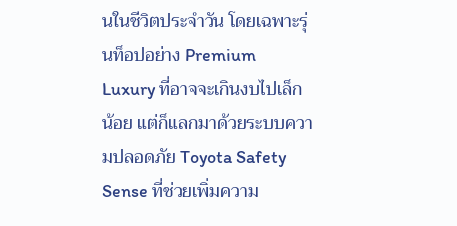นในชีวิตประจำวัน โดยเฉพาะรุ่นท็อปอย่าง Premium Luxury ที่อาจจะเกินงบไปเล็กน้อย แต่ก็แลกมาด้วยระบบความปลอดภัย Toyota Safety Sense ที่ช่วยเพิ่มความ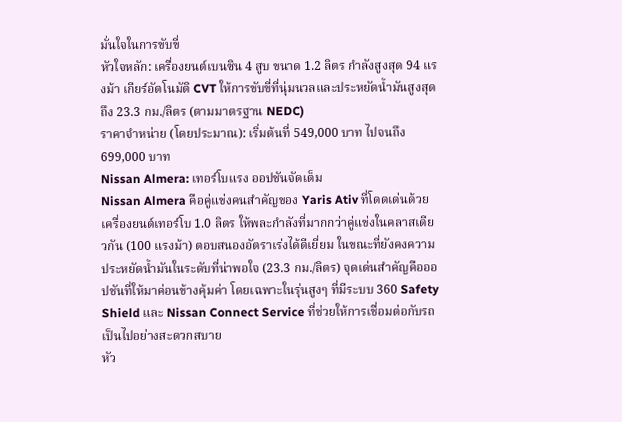มั่นใจในการขับขี่
หัวใจหลัก: เครื่องยนต์เบนซิน 4 สูบ ขนาด 1.2 ลิตร กำลังสูงสุด 94 แรงม้า เกียร์อัตโนมัติ CVT ให้การขับขี่ที่นุ่มนวลและประหยัดน้ำมันสูงสุดถึง 23.3 กม./ลิตร (ตามมาตรฐาน NEDC)
ราคาจำหน่าย (โดยประมาณ): เริ่มต้นที่ 549,000 บาท ไปจนถึง 699,000 บาท
Nissan Almera: เทอร์โบแรง ออปชันจัดเต็ม
Nissan Almera คือคู่แข่งคนสำคัญของ Yaris Ativ ที่โดดเด่นด้วยเครื่องยนต์เทอร์โบ 1.0 ลิตร ให้พละกำลังที่มากกว่าคู่แข่งในคลาสเดียวกัน (100 แรงม้า) ตอบสนองอัตราเร่งได้ดีเยี่ยม ในขณะที่ยังคงความประหยัดน้ำมันในระดับที่น่าพอใจ (23.3 กม./ลิตร) จุดเด่นสำคัญคือออปชันที่ให้มาค่อนข้างคุ้มค่า โดยเฉพาะในรุ่นสูงๆ ที่มีระบบ 360 Safety Shield และ Nissan Connect Service ที่ช่วยให้การเชื่อมต่อกับรถเป็นไปอย่างสะดวกสบาย
หัว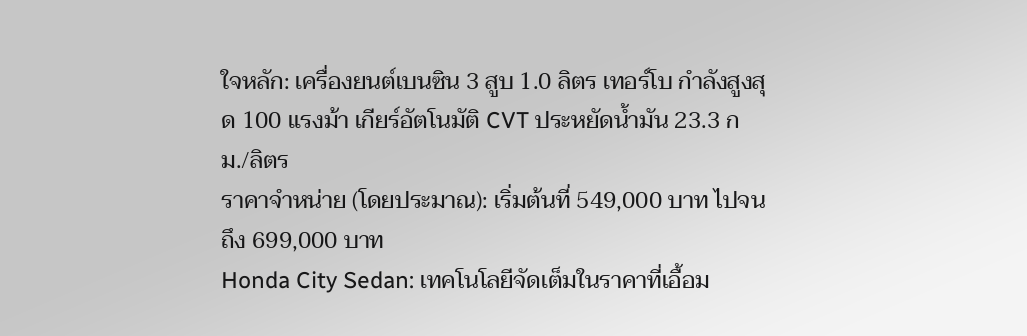ใจหลัก: เครื่องยนต์เบนซิน 3 สูบ 1.0 ลิตร เทอร์โบ กำลังสูงสุด 100 แรงม้า เกียร์อัตโนมัติ CVT ประหยัดน้ำมัน 23.3 กม./ลิตร
ราคาจำหน่าย (โดยประมาณ): เริ่มต้นที่ 549,000 บาท ไปจนถึง 699,000 บาท
Honda City Sedan: เทคโนโลยีจัดเต็มในราคาที่เอื้อม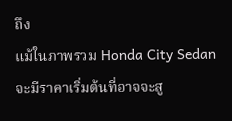ถึง
แม้ในภาพรวม Honda City Sedan จะมีราคาเริ่มต้นที่อาจจะสู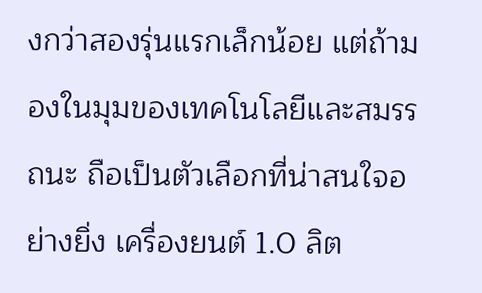งกว่าสองรุ่นแรกเล็กน้อย แต่ถ้ามองในมุมของเทคโนโลยีและสมรรถนะ ถือเป็นตัวเลือกที่น่าสนใจอย่างยิ่ง เครื่องยนต์ 1.0 ลิต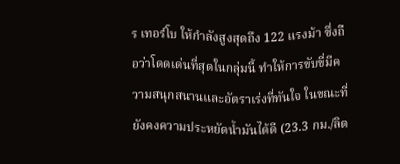ร เทอร์โบ ให้กำลังสูงสุดถึง 122 แรงม้า ซึ่งถือว่าโดดเด่นที่สุดในกลุ่มนี้ ทำให้การขับขี่มีความสนุกสนานและอัตราเร่งที่ทันใจ ในขณะที่ยังคงความประหยัดน้ำมันได้ดี (23.3 กม./ลิต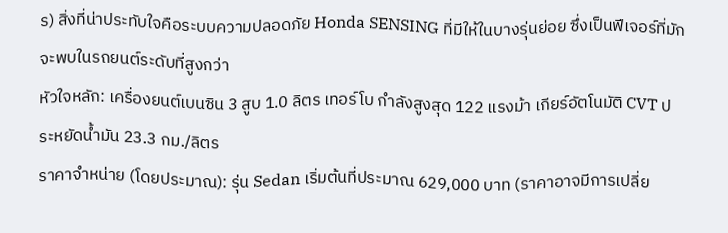ร) สิ่งที่น่าประทับใจคือระบบความปลอดภัย Honda SENSING ที่มีให้ในบางรุ่นย่อย ซึ่งเป็นฟีเจอร์ที่มักจะพบในรถยนต์ระดับที่สูงกว่า
หัวใจหลัก: เครื่องยนต์เบนซิน 3 สูบ 1.0 ลิตร เทอร์โบ กำลังสูงสุด 122 แรงม้า เกียร์อัตโนมัติ CVT ประหยัดน้ำมัน 23.3 กม./ลิตร
ราคาจำหน่าย (โดยประมาณ): รุ่น Sedan เริ่มต้นที่ประมาณ 629,000 บาท (ราคาอาจมีการเปลี่ย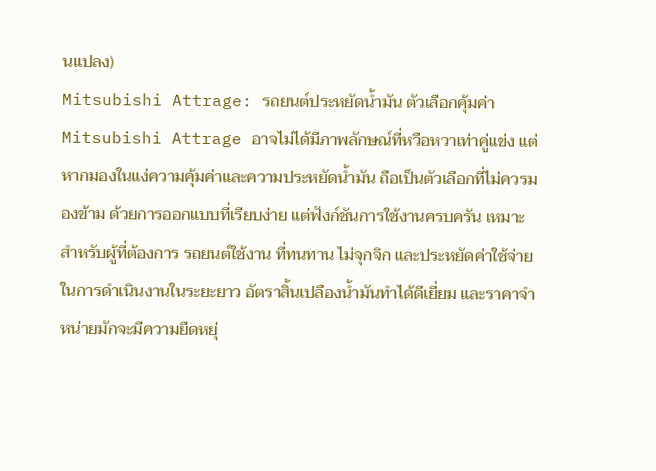นแปลง)
Mitsubishi Attrage: รถยนต์ประหยัดน้ำมัน ตัวเลือกคุ้มค่า
Mitsubishi Attrage อาจไม่ได้มีภาพลักษณ์ที่หวือหวาเท่าคู่แข่ง แต่หากมองในแง่ความคุ้มค่าและความประหยัดน้ำมัน ถือเป็นตัวเลือกที่ไม่ควรมองข้าม ด้วยการออกแบบที่เรียบง่าย แต่ฟังก์ชันการใช้งานครบครัน เหมาะสำหรับผู้ที่ต้องการ รถยนต์ใช้งาน ที่ทนทาน ไม่จุกจิก และประหยัดค่าใช้จ่ายในการดำเนินงานในระยะยาว อัตราสิ้นเปลืองน้ำมันทำได้ดีเยี่ยม และราคาจำหน่ายมักจะมีความยืดหยุ่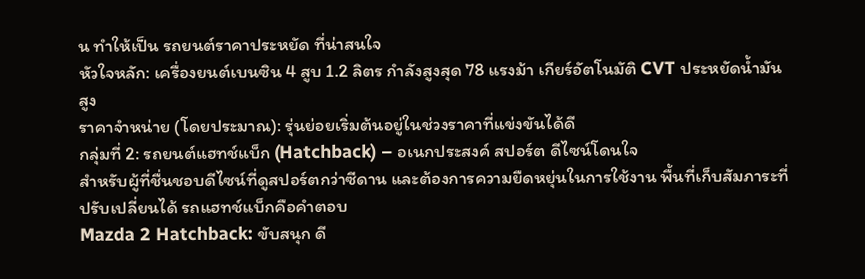น ทำให้เป็น รถยนต์ราคาประหยัด ที่น่าสนใจ
หัวใจหลัก: เครื่องยนต์เบนซิน 4 สูบ 1.2 ลิตร กำลังสูงสุด 78 แรงม้า เกียร์อัตโนมัติ CVT ประหยัดน้ำมันสูง
ราคาจำหน่าย (โดยประมาณ): รุ่นย่อยเริ่มต้นอยู่ในช่วงราคาที่แข่งขันได้ดี
กลุ่มที่ 2: รถยนต์แฮทช์แบ็ก (Hatchback) – อเนกประสงค์ สปอร์ต ดีไซน์โดนใจ
สำหรับผู้ที่ชื่นชอบดีไซน์ที่ดูสปอร์ตกว่าซีดาน และต้องการความยืดหยุ่นในการใช้งาน พื้นที่เก็บสัมภาระที่ปรับเปลี่ยนได้ รถแฮทช์แบ็กคือคำตอบ
Mazda 2 Hatchback: ขับสนุก ดี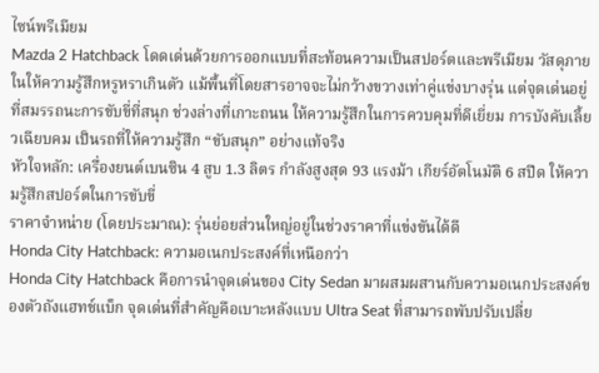ไซน์พรีเมียม
Mazda 2 Hatchback โดดเด่นด้วยการออกแบบที่สะท้อนความเป็นสปอร์ตและพรีเมียม วัสดุภายในให้ความรู้สึกหรูหราเกินตัว แม้พื้นที่โดยสารอาจจะไม่กว้างขวางเท่าคู่แข่งบางรุ่น แต่จุดเด่นอยู่ที่สมรรถนะการขับขี่ที่สนุก ช่วงล่างที่เกาะถนน ให้ความรู้สึกในการควบคุมที่ดีเยี่ยม การบังคับเลี้ยวเฉียบคม เป็นรถที่ให้ความรู้สึก “ขับสนุก” อย่างแท้จริง
หัวใจหลัก: เครื่องยนต์เบนซิน 4 สูบ 1.3 ลิตร กำลังสูงสุด 93 แรงม้า เกียร์อัตโนมัติ 6 สปีด ให้ความรู้สึกสปอร์ตในการขับขี่
ราคาจำหน่าย (โดยประมาณ): รุ่นย่อยส่วนใหญ่อยู่ในช่วงราคาที่แข่งขันได้ดี
Honda City Hatchback: ความอเนกประสงค์ที่เหนือกว่า
Honda City Hatchback คือการนำจุดเด่นของ City Sedan มาผสมผสานกับความอเนกประสงค์ของตัวถังแฮทช์แบ็ก จุดเด่นที่สำคัญคือเบาะหลังแบบ Ultra Seat ที่สามารถพับปรับเปลี่ย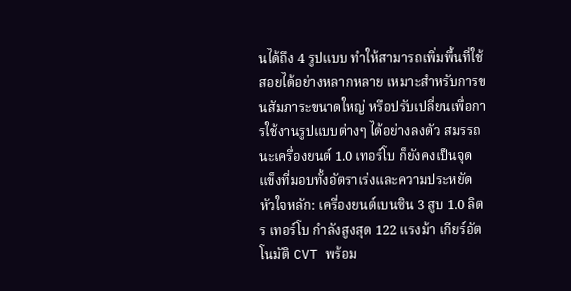นได้ถึง 4 รูปแบบ ทำให้สามารถเพิ่มพื้นที่ใช้สอยได้อย่างหลากหลาย เหมาะสำหรับการขนสัมภาระขนาดใหญ่ หรือปรับเปลี่ยนเพื่อการใช้งานรูปแบบต่างๆ ได้อย่างลงตัว สมรรถนะเครื่องยนต์ 1.0 เทอร์โบ ก็ยังคงเป็นจุดแข็งที่มอบทั้งอัตราเร่งและความประหยัด
หัวใจหลัก: เครื่องยนต์เบนซิน 3 สูบ 1.0 ลิตร เทอร์โบ กำลังสูงสุด 122 แรงม้า เกียร์อัตโนมัติ CVT พร้อม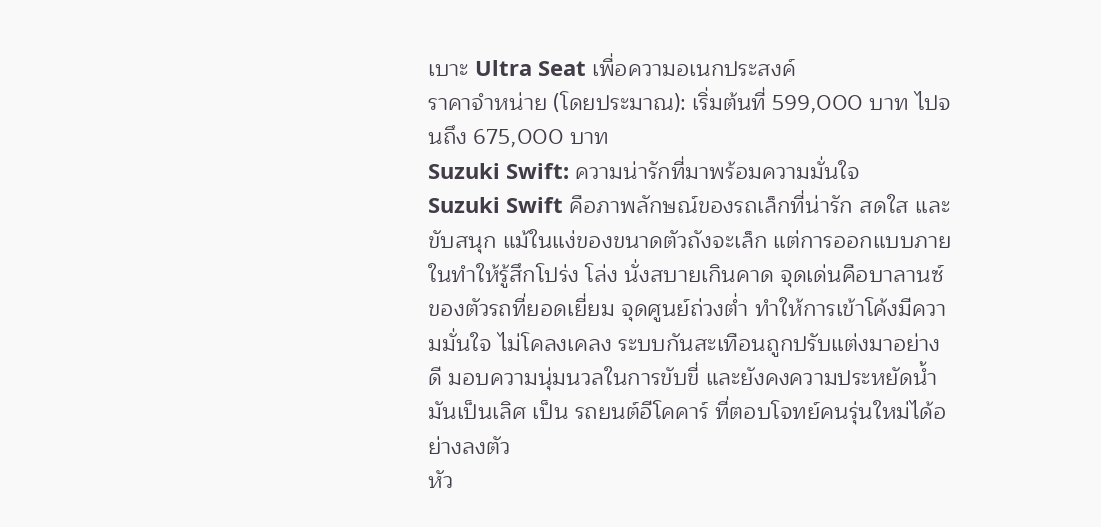เบาะ Ultra Seat เพื่อความอเนกประสงค์
ราคาจำหน่าย (โดยประมาณ): เริ่มต้นที่ 599,000 บาท ไปจนถึง 675,000 บาท
Suzuki Swift: ความน่ารักที่มาพร้อมความมั่นใจ
Suzuki Swift คือภาพลักษณ์ของรถเล็กที่น่ารัก สดใส และขับสนุก แม้ในแง่ของขนาดตัวถังจะเล็ก แต่การออกแบบภายในทำให้รู้สึกโปร่ง โล่ง นั่งสบายเกินคาด จุดเด่นคือบาลานซ์ของตัวรถที่ยอดเยี่ยม จุดศูนย์ถ่วงต่ำ ทำให้การเข้าโค้งมีความมั่นใจ ไม่โคลงเคลง ระบบกันสะเทือนถูกปรับแต่งมาอย่างดี มอบความนุ่มนวลในการขับขี่ และยังคงความประหยัดน้ำมันเป็นเลิศ เป็น รถยนต์อีโคคาร์ ที่ตอบโจทย์คนรุ่นใหม่ได้อย่างลงตัว
หัว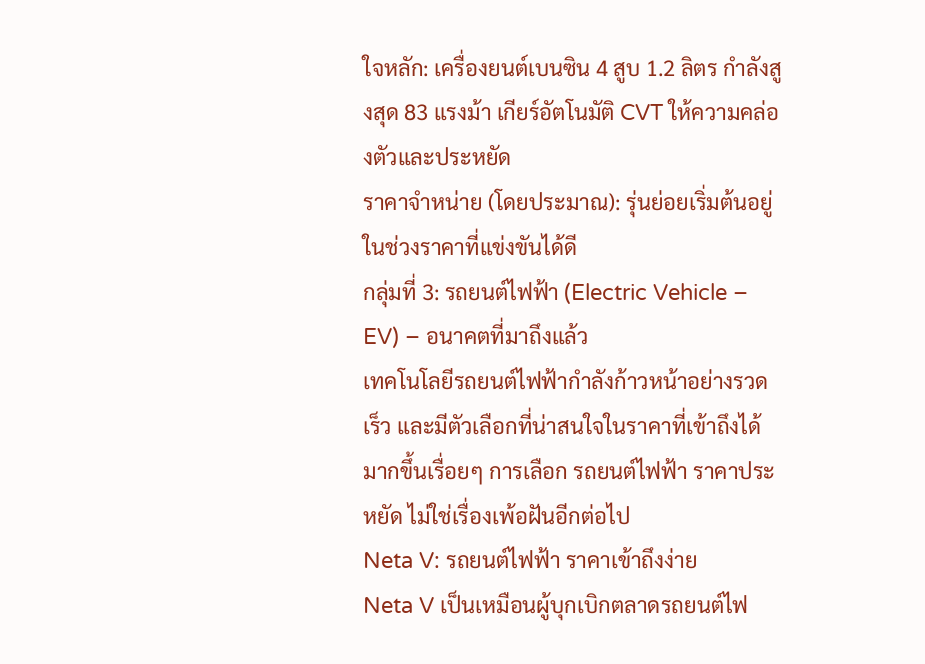ใจหลัก: เครื่องยนต์เบนซิน 4 สูบ 1.2 ลิตร กำลังสูงสุด 83 แรงม้า เกียร์อัตโนมัติ CVT ให้ความคล่องตัวและประหยัด
ราคาจำหน่าย (โดยประมาณ): รุ่นย่อยเริ่มต้นอยู่ในช่วงราคาที่แข่งขันได้ดี
กลุ่มที่ 3: รถยนต์ไฟฟ้า (Electric Vehicle – EV) – อนาคตที่มาถึงแล้ว
เทคโนโลยีรถยนต์ไฟฟ้ากำลังก้าวหน้าอย่างรวดเร็ว และมีตัวเลือกที่น่าสนใจในราคาที่เข้าถึงได้มากขึ้นเรื่อยๆ การเลือก รถยนต์ไฟฟ้า ราคาประหยัด ไม่ใช่เรื่องเพ้อฝันอีกต่อไป
Neta V: รถยนต์ไฟฟ้า ราคาเข้าถึงง่าย
Neta V เป็นเหมือนผู้บุกเบิกตลาดรถยนต์ไฟ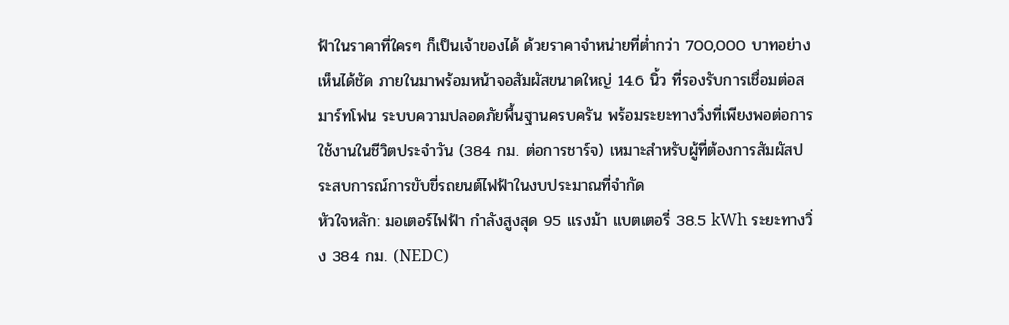ฟ้าในราคาที่ใครๆ ก็เป็นเจ้าของได้ ด้วยราคาจำหน่ายที่ต่ำกว่า 700,000 บาทอย่างเห็นได้ชัด ภายในมาพร้อมหน้าจอสัมผัสขนาดใหญ่ 14.6 นิ้ว ที่รองรับการเชื่อมต่อสมาร์ทโฟน ระบบความปลอดภัยพื้นฐานครบครัน พร้อมระยะทางวิ่งที่เพียงพอต่อการใช้งานในชีวิตประจำวัน (384 กม. ต่อการชาร์จ) เหมาะสำหรับผู้ที่ต้องการสัมผัสประสบการณ์การขับขี่รถยนต์ไฟฟ้าในงบประมาณที่จำกัด
หัวใจหลัก: มอเตอร์ไฟฟ้า กำลังสูงสุด 95 แรงม้า แบตเตอรี่ 38.5 kWh ระยะทางวิ่ง 384 กม. (NEDC)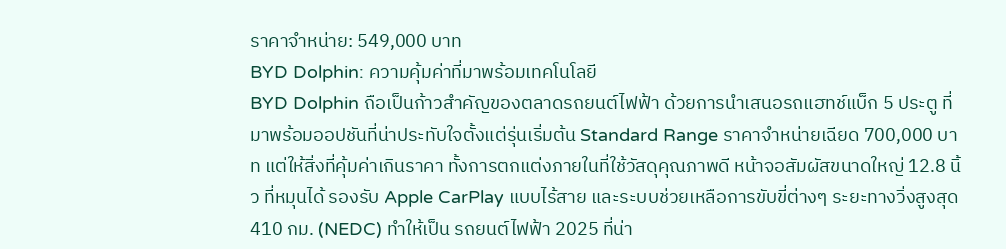ราคาจำหน่าย: 549,000 บาท
BYD Dolphin: ความคุ้มค่าที่มาพร้อมเทคโนโลยี
BYD Dolphin ถือเป็นก้าวสำคัญของตลาดรถยนต์ไฟฟ้า ด้วยการนำเสนอรถแฮทช์แบ็ก 5 ประตู ที่มาพร้อมออปชันที่น่าประทับใจตั้งแต่รุ่นเริ่มต้น Standard Range ราคาจำหน่ายเฉียด 700,000 บาท แต่ให้สิ่งที่คุ้มค่าเกินราคา ทั้งการตกแต่งภายในที่ใช้วัสดุคุณภาพดี หน้าจอสัมผัสขนาดใหญ่ 12.8 นิ้ว ที่หมุนได้ รองรับ Apple CarPlay แบบไร้สาย และระบบช่วยเหลือการขับขี่ต่างๆ ระยะทางวิ่งสูงสุด 410 กม. (NEDC) ทำให้เป็น รถยนต์ไฟฟ้า 2025 ที่น่า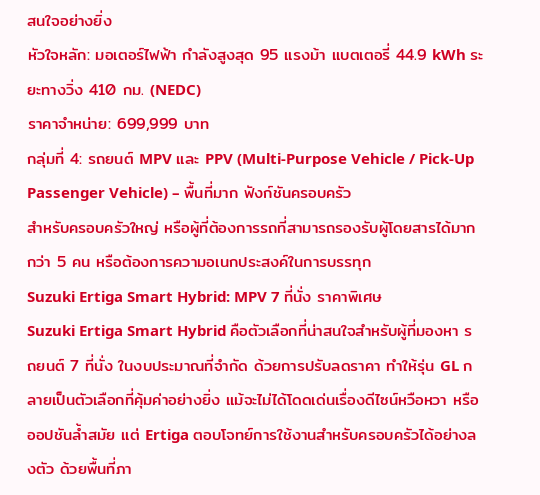สนใจอย่างยิ่ง
หัวใจหลัก: มอเตอร์ไฟฟ้า กำลังสูงสุด 95 แรงม้า แบตเตอรี่ 44.9 kWh ระยะทางวิ่ง 410 กม. (NEDC)
ราคาจำหน่าย: 699,999 บาท
กลุ่มที่ 4: รถยนต์ MPV และ PPV (Multi-Purpose Vehicle / Pick-Up Passenger Vehicle) – พื้นที่มาก ฟังก์ชันครอบครัว
สำหรับครอบครัวใหญ่ หรือผู้ที่ต้องการรถที่สามารถรองรับผู้โดยสารได้มากกว่า 5 คน หรือต้องการความอเนกประสงค์ในการบรรทุก
Suzuki Ertiga Smart Hybrid: MPV 7 ที่นั่ง ราคาพิเศษ
Suzuki Ertiga Smart Hybrid คือตัวเลือกที่น่าสนใจสำหรับผู้ที่มองหา รถยนต์ 7 ที่นั่ง ในงบประมาณที่จำกัด ด้วยการปรับลดราคา ทำให้รุ่น GL กลายเป็นตัวเลือกที่คุ้มค่าอย่างยิ่ง แม้จะไม่ได้โดดเด่นเรื่องดีไซน์หวือหวา หรือออปชันล้ำสมัย แต่ Ertiga ตอบโจทย์การใช้งานสำหรับครอบครัวได้อย่างลงตัว ด้วยพื้นที่ภา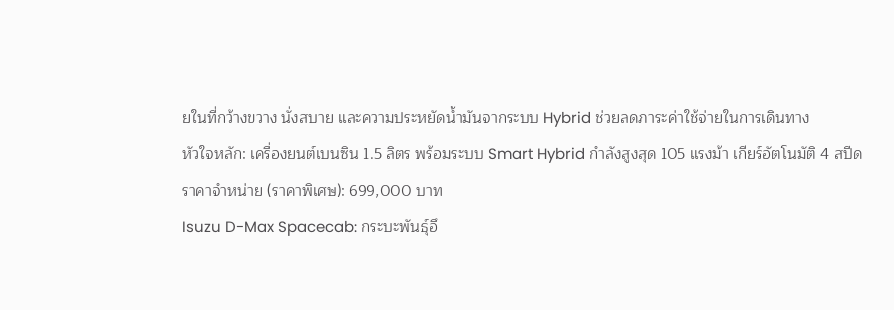ยในที่กว้างขวาง นั่งสบาย และความประหยัดน้ำมันจากระบบ Hybrid ช่วยลดภาระค่าใช้จ่ายในการเดินทาง
หัวใจหลัก: เครื่องยนต์เบนซิน 1.5 ลิตร พร้อมระบบ Smart Hybrid กำลังสูงสุด 105 แรงม้า เกียร์อัตโนมัติ 4 สปีด
ราคาจำหน่าย (ราคาพิเศษ): 699,000 บาท
Isuzu D-Max Spacecab: กระบะพันธุ์อึ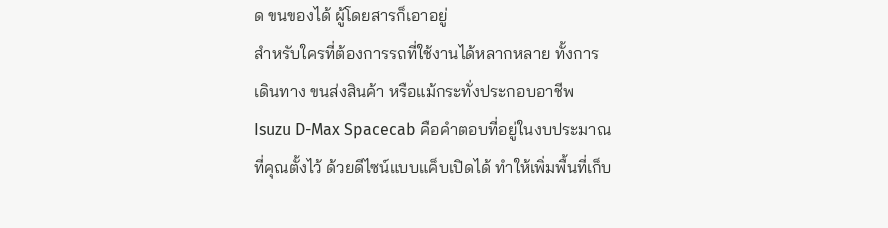ด ขนของได้ ผู้โดยสารก็เอาอยู่
สำหรับใครที่ต้องการรถที่ใช้งานได้หลากหลาย ทั้งการเดินทาง ขนส่งสินค้า หรือแม้กระทั่งประกอบอาชีพ Isuzu D-Max Spacecab คือคำตอบที่อยู่ในงบประมาณที่คุณตั้งไว้ ด้วยดีไซน์แบบแค็บเปิดได้ ทำให้เพิ่มพื้นที่เก็บ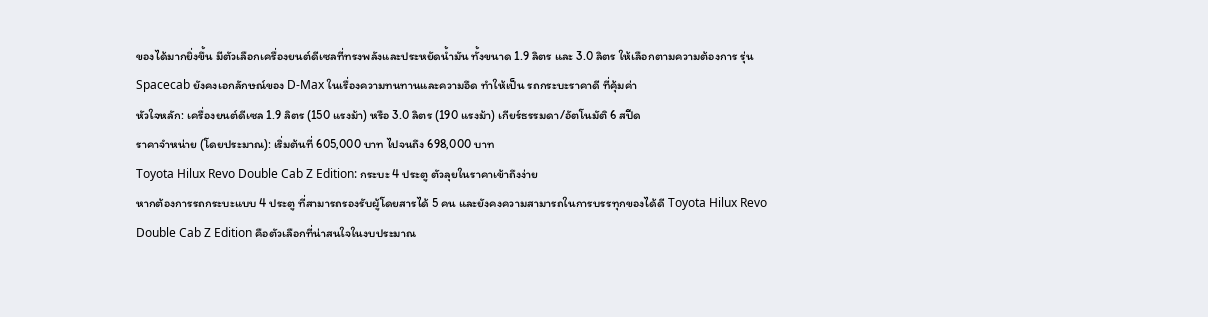ของได้มากยิ่งขึ้น มีตัวเลือกเครื่องยนต์ดีเซลที่ทรงพลังและประหยัดน้ำมัน ทั้งขนาด 1.9 ลิตร และ 3.0 ลิตร ให้เลือกตามความต้องการ รุ่น Spacecab ยังคงเอกลักษณ์ของ D-Max ในเรื่องความทนทานและความอึด ทำให้เป็น รถกระบะราคาดี ที่คุ้มค่า
หัวใจหลัก: เครื่องยนต์ดีเซล 1.9 ลิตร (150 แรงม้า) หรือ 3.0 ลิตร (190 แรงม้า) เกียร์ธรรมดา/อัตโนมัติ 6 สปีด
ราคาจำหน่าย (โดยประมาณ): เริ่มต้นที่ 605,000 บาท ไปจนถึง 698,000 บาท
Toyota Hilux Revo Double Cab Z Edition: กระบะ 4 ประตู ตัวลุยในราคาเข้าถึงง่าย
หากต้องการรถกระบะแบบ 4 ประตู ที่สามารถรองรับผู้โดยสารได้ 5 คน และยังคงความสามารถในการบรรทุกของได้ดี Toyota Hilux Revo Double Cab Z Edition คือตัวเลือกที่น่าสนใจในงบประมาณ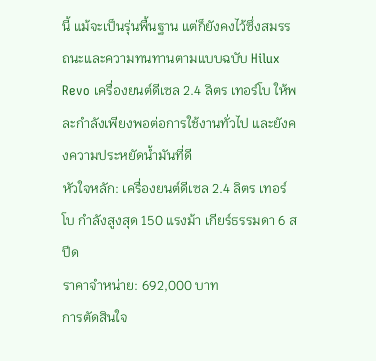นี้ แม้จะเป็นรุ่นพื้นฐาน แต่ก็ยังคงไว้ซึ่งสมรรถนะและความทนทานตามแบบฉบับ Hilux Revo เครื่องยนต์ดีเซล 2.4 ลิตร เทอร์โบ ให้พละกำลังเพียงพอต่อการใช้งานทั่วไป และยังคงความประหยัดน้ำมันที่ดี
หัวใจหลัก: เครื่องยนต์ดีเซล 2.4 ลิตร เทอร์โบ กำลังสูงสุด 150 แรงม้า เกียร์ธรรมดา 6 สปีด
ราคาจำหน่าย: 692,000 บาท
การตัดสินใจ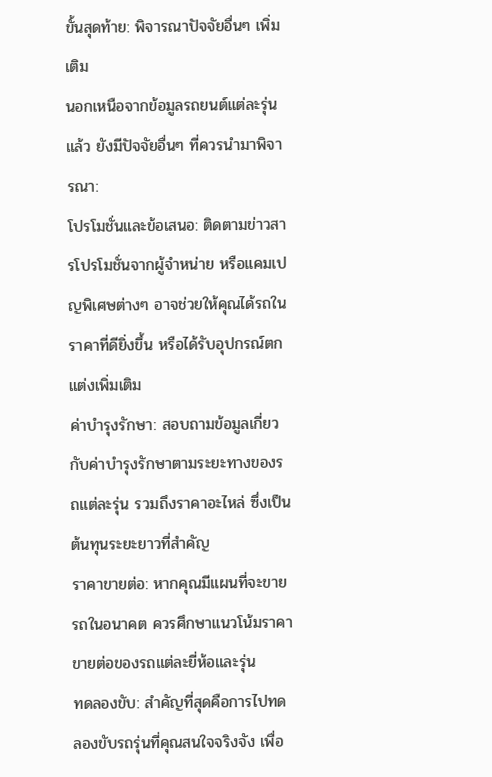ขั้นสุดท้าย: พิจารณาปัจจัยอื่นๆ เพิ่มเติม
นอกเหนือจากข้อมูลรถยนต์แต่ละรุ่นแล้ว ยังมีปัจจัยอื่นๆ ที่ควรนำมาพิจารณา:
โปรโมชั่นและข้อเสนอ: ติดตามข่าวสารโปรโมชั่นจากผู้จำหน่าย หรือแคมเปญพิเศษต่างๆ อาจช่วยให้คุณได้รถในราคาที่ดียิ่งขึ้น หรือได้รับอุปกรณ์ตกแต่งเพิ่มเติม
ค่าบำรุงรักษา: สอบถามข้อมูลเกี่ยวกับค่าบำรุงรักษาตามระยะทางของรถแต่ละรุ่น รวมถึงราคาอะไหล่ ซึ่งเป็นต้นทุนระยะยาวที่สำคัญ
ราคาขายต่อ: หากคุณมีแผนที่จะขายรถในอนาคต ควรศึกษาแนวโน้มราคาขายต่อของรถแต่ละยี่ห้อและรุ่น
ทดลองขับ: สำคัญที่สุดคือการไปทดลองขับรถรุ่นที่คุณสนใจจริงจัง เพื่อ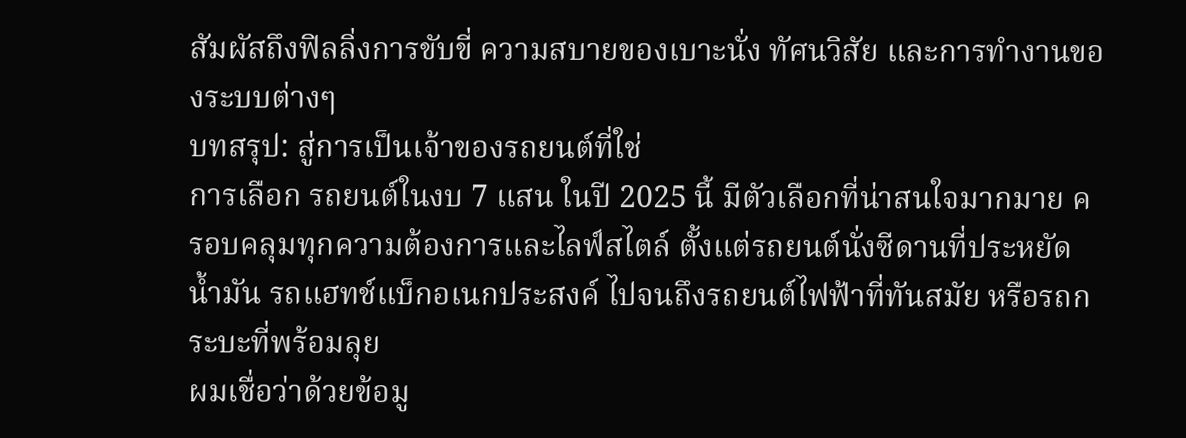สัมผัสถึงฟิลลิ่งการขับขี่ ความสบายของเบาะนั่ง ทัศนวิสัย และการทำงานของระบบต่างๆ
บทสรุป: สู่การเป็นเจ้าของรถยนต์ที่ใช่
การเลือก รถยนต์ในงบ 7 แสน ในปี 2025 นี้ มีตัวเลือกที่น่าสนใจมากมาย ครอบคลุมทุกความต้องการและไลฟ์สไตล์ ตั้งแต่รถยนต์นั่งซีดานที่ประหยัดน้ำมัน รถแฮทช์แบ็กอเนกประสงค์ ไปจนถึงรถยนต์ไฟฟ้าที่ทันสมัย หรือรถกระบะที่พร้อมลุย
ผมเชื่อว่าด้วยข้อมู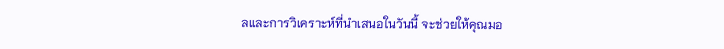ลและการวิเคราะห์ที่นำเสนอในวันนี้ จะช่วยให้คุณมอ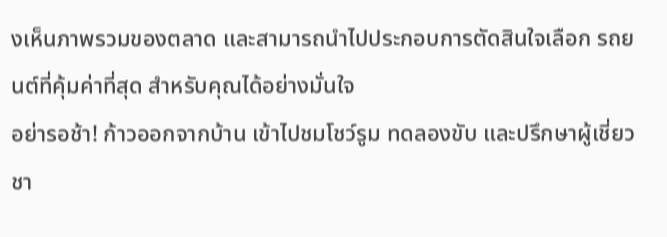งเห็นภาพรวมของตลาด และสามารถนำไปประกอบการตัดสินใจเลือก รถยนต์ที่คุ้มค่าที่สุด สำหรับคุณได้อย่างมั่นใจ
อย่ารอช้า! ก้าวออกจากบ้าน เข้าไปชมโชว์รูม ทดลองขับ และปรึกษาผู้เชี่ยวชา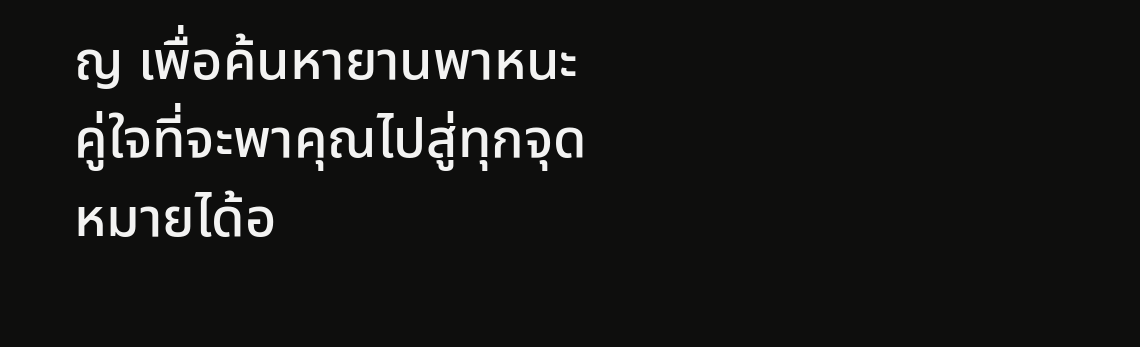ญ เพื่อค้นหายานพาหนะคู่ใจที่จะพาคุณไปสู่ทุกจุดหมายได้อ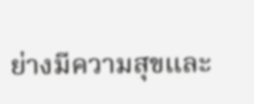ย่างมีความสุขและ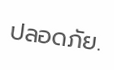ปลอดภัย.